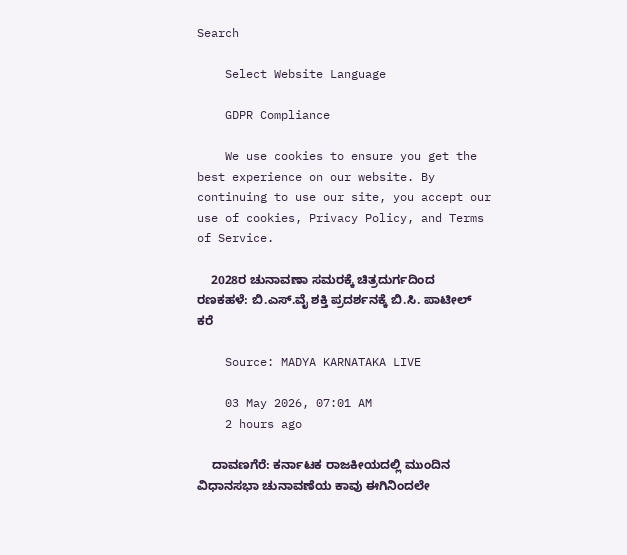Search

    Select Website Language

    GDPR Compliance

    We use cookies to ensure you get the best experience on our website. By continuing to use our site, you accept our use of cookies, Privacy Policy, and Terms of Service.

    2028ರ ಚುನಾವಣಾ ಸಮರಕ್ಕೆ ಚಿತ್ರದುರ್ಗದಿಂದ ರಣಕಹಳೆ: ಬಿ.ಎಸ್.ವೈ ಶಕ್ತಿ ಪ್ರದರ್ಶನಕ್ಕೆ ಬಿ.ಸಿ. ಪಾಟೀಲ್ ಕರೆ

    Source: MADYA KARNATAKA LIVE

    03 May 2026, 07:01 AM
    2 hours ago

    ದಾವಣಗೆರೆ: ಕರ್ನಾಟಕ ರಾಜಕೀಯದಲ್ಲಿ ಮುಂದಿನ ವಿಧಾನಸಭಾ ಚುನಾವಣೆಯ ಕಾವು ಈಗಿನಿಂದಲೇ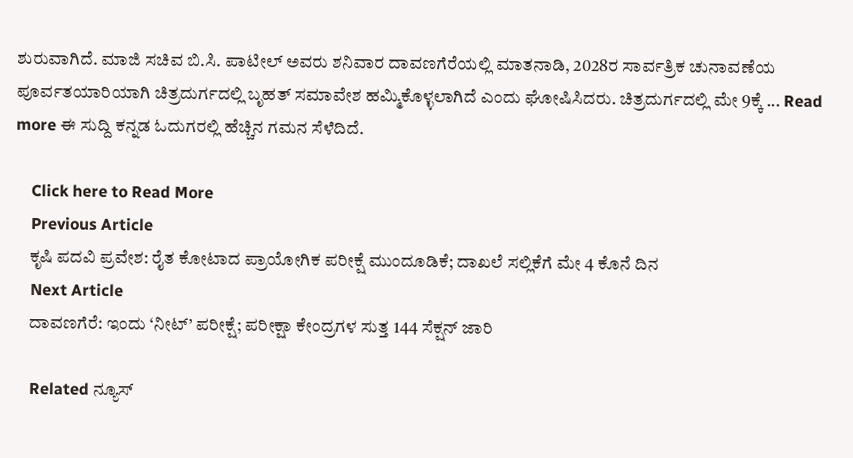ಶುರುವಾಗಿದೆ. ಮಾಜಿ ಸಚಿವ ಬಿ.ಸಿ. ಪಾಟೀಲ್ ಅವರು ಶನಿವಾರ ದಾವಣಗೆರೆಯಲ್ಲಿ ಮಾತನಾಡಿ, 2028ರ ಸಾರ್ವತ್ರಿಕ ಚುನಾವಣೆಯ ಪೂರ್ವತಯಾರಿಯಾಗಿ ಚಿತ್ರದುರ್ಗದಲ್ಲಿ ಬೃಹತ್ ಸಮಾವೇಶ ಹಮ್ಮಿಕೊಳ್ಳಲಾಗಿದೆ ಎಂದು ಘೋಷಿಸಿದರು. ಚಿತ್ರದುರ್ಗದಲ್ಲಿ ಮೇ 9ಕ್ಕೆ ... Read more ಈ ಸುದ್ದಿ ಕನ್ನಡ ಓದುಗರಲ್ಲಿ ಹೆಚ್ಚಿನ ಗಮನ ಸೆಳೆದಿದೆ.

    Click here to Read More
    Previous Article
    ಕೃಷಿ ಪದವಿ ಪ್ರವೇಶ: ರೈತ ಕೋಟಾದ ಪ್ರಾಯೋಗಿಕ ಪರೀಕ್ಷೆ ಮುಂದೂಡಿಕೆ; ದಾಖಲೆ ಸಲ್ಲಿಕೆಗೆ ಮೇ 4 ಕೊನೆ ದಿನ
    Next Article
    ದಾವಣಗೆರೆ: ಇಂದು ‘ನೀಟ್’ ಪರೀಕ್ಷೆ; ಪರೀಕ್ಷಾ ಕೇಂದ್ರಗಳ ಸುತ್ತ 144 ಸೆಕ್ಷನ್ ಜಾರಿ

    Related ನ್ಯೂಸ್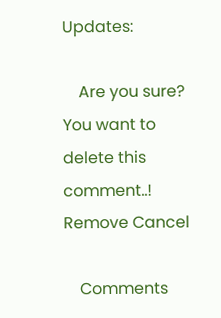Updates:

    Are you sure? You want to delete this comment..! Remove Cancel

    Comments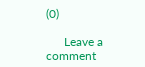(0)

      Leave a comment